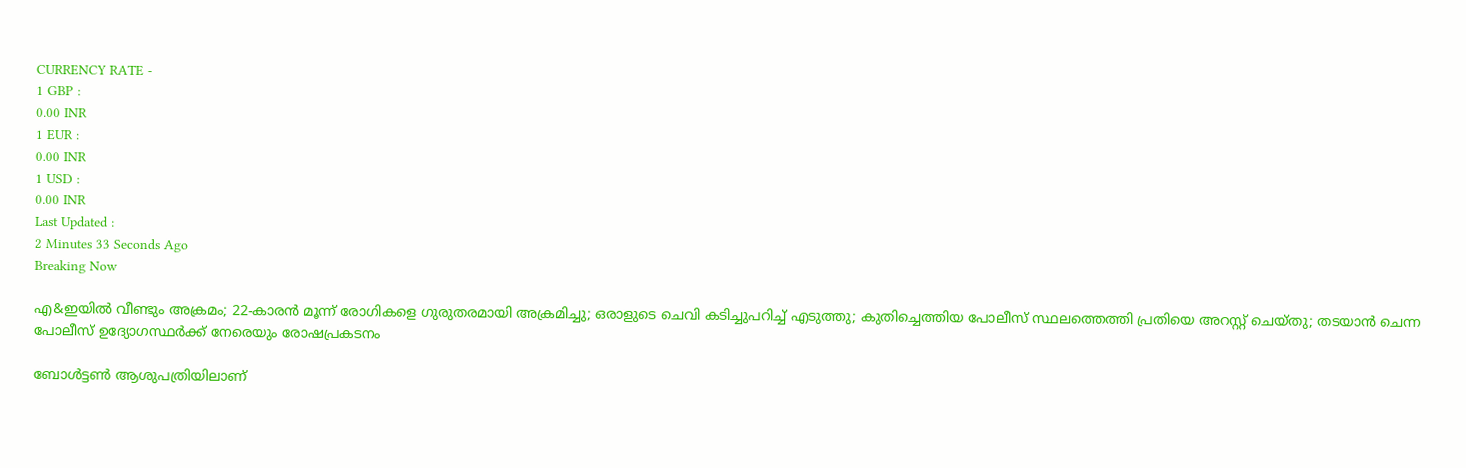CURRENCY RATE -
1 GBP :
0.00 INR
1 EUR :
0.00 INR
1 USD :
0.00 INR
Last Updated :
2 Minutes 33 Seconds Ago
Breaking Now

എ&ഇയില്‍ വീണ്ടും അക്രമം; 22-കാരന്‍ മൂന്ന് രോഗികളെ ഗുരുതരമായി അക്രമിച്ചു; ഒരാളുടെ ചെവി കടിച്ചുപറിച്ച് എടുത്തു; കുതിച്ചെത്തിയ പോലീസ് സ്ഥലത്തെത്തി പ്രതിയെ അറസ്റ്റ് ചെയ്തു; തടയാന്‍ ചെന്ന പോലീസ് ഉദ്യോഗസ്ഥര്‍ക്ക് നേരെയും രോഷപ്രകടനം

ബോള്‍ട്ടണ്‍ ആശുപത്രിയിലാണ്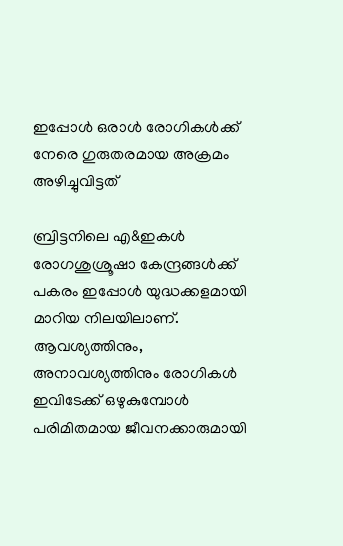ഇപ്പോള്‍ ഒരാള്‍ രോഗികള്‍ക്ക് നേരെ ഗുരുതരമായ അക്രമം അഴിച്ചുവിട്ടത്

ബ്രിട്ടനിലെ എ&ഇകള്‍ രോഗശുശ്രൂഷാ കേന്ദ്രങ്ങള്‍ക്ക് പകരം ഇപ്പോള്‍ യുദ്ധക്കളമായി മാറിയ നിലയിലാണ്. ആവശ്യത്തിനും, അനാവശ്യത്തിനും രോഗികള്‍ ഇവിടേക്ക് ഒഴുകുമ്പോള്‍ പരിമിതമായ ജീവനക്കാരുമായി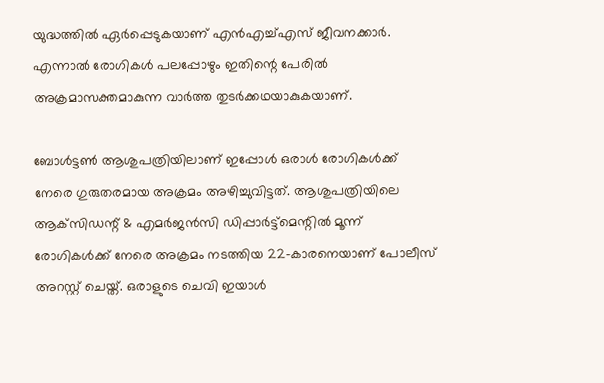യുദ്ധത്തില്‍ ഏര്‍പ്പെടുകയാണ് എന്‍എച്ച്എസ് ജീവനക്കാര്‍. എന്നാല്‍ രോഗികള്‍ പലപ്പോഴും ഇതിന്റെ പേരില്‍ അക്രമാസക്തമാകുന്ന വാര്‍ത്ത തുടര്‍ക്കഥയാകുകയാണ്.

ബോള്‍ട്ടണ്‍ ആശുപത്രിയിലാണ് ഇപ്പോള്‍ ഒരാള്‍ രോഗികള്‍ക്ക് നേരെ ഗുരുതരമായ അക്രമം അഴിച്ചുവിട്ടത്. ആശുപത്രിയിലെ ആക്‌സിഡന്റ് & എമര്‍ജന്‍സി ഡിപ്പാര്‍ട്ട്‌മെന്റില്‍ മൂന്ന് രോഗികള്‍ക്ക് നേരെ അക്രമം നടത്തിയ 22-കാരനെയാണ് പോലീസ് അറസ്റ്റ് ചെയ്ത്. ഒരാളുടെ ചെവി ഇയാള്‍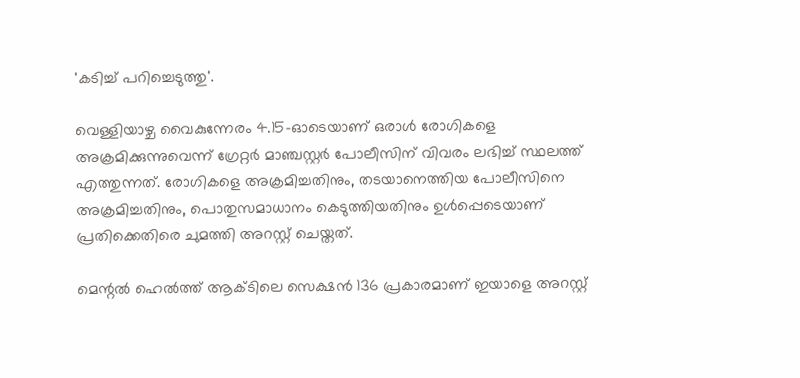'കടിച്ച് പറിച്ചെടുത്തു'.

വെള്ളിയാഴ്ച വൈകുന്നേരം 4.15-ഓടെയാണ് ഒരാള്‍ രോഗികളെ അക്രമിക്കുന്നുവെന്ന് ഗ്രേറ്റര്‍ മാഞ്ചസ്റ്റര്‍ പോലീസിന് വിവരം ലഭിച്ച് സ്ഥലത്ത് എത്തുന്നത്. രോഗികളെ അക്രമിച്ചതിനും, തടയാനെത്തിയ പോലീസിനെ അക്രമിച്ചതിനും, പൊതുസമാധാനം കെടുത്തിയതിനും ഉള്‍പ്പെടെയാണ് പ്രതിക്കെതിരെ ചുമത്തി അറസ്റ്റ് ചെയ്തത്.

മെന്റല്‍ ഹെല്‍ത്ത് ആക്ടിലെ സെക്ഷന്‍ 136 പ്രകാരമാണ് ഇയാളെ അറസ്റ്റ്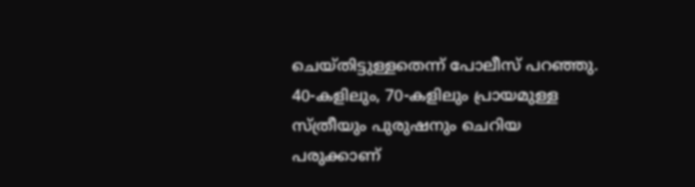ചെയ്തിട്ടുള്ളതെന്ന് പോലീസ് പറഞ്ഞു. 40-കളിലും, 70-കളിലും പ്രായമുള്ള സ്ത്രീയും പുരുഷനും ചെറിയ പരുക്കാണ്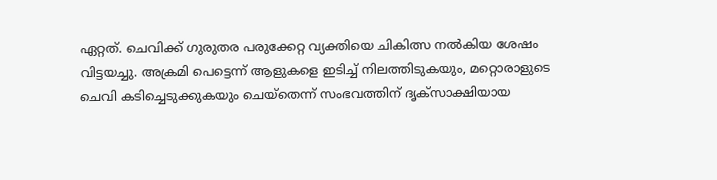ഏറ്റത്. ചെവിക്ക് ഗുരുതര പരുക്കേറ്റ വ്യക്തിയെ ചികിത്സ നല്‍കിയ ശേഷം വിട്ടയച്ചു. അക്രമി പെട്ടെന്ന് ആളുകളെ ഇടിച്ച് നിലത്തിടുകയും, മറ്റൊരാളുടെ ചെവി കടിച്ചെടുക്കുകയും ചെയ്‌തെന്ന് സംഭവത്തിന് ദൃക്‌സാക്ഷിയായ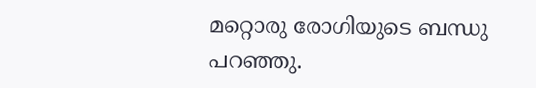മറ്റൊരു രോഗിയുടെ ബന്ധു പറഞ്ഞു.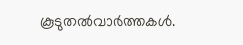കൂടുതല്‍വാര്‍ത്തകള്‍.